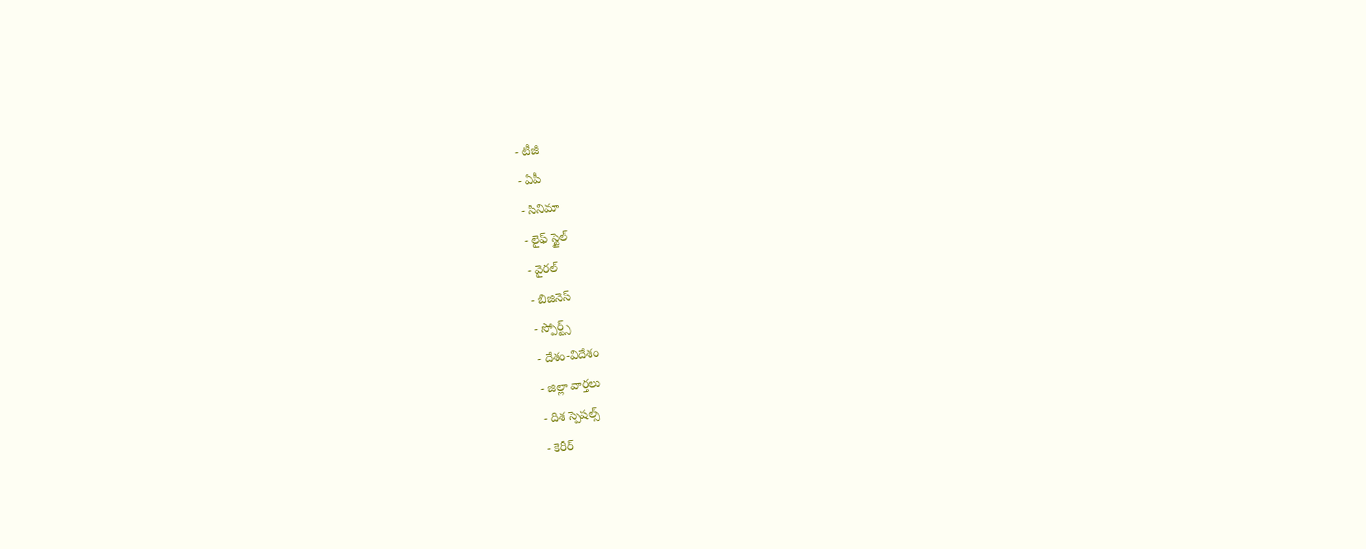- టీజీ
- ఏపీ
- సినిమా
- లైఫ్ స్టైల్
- వైరల్
- బిజినెస్
- స్పోర్ట్స్
- దేశం-విదేశం
- జిల్లా వార్తలు
- దిశ స్పెషల్స్
- కెరీర్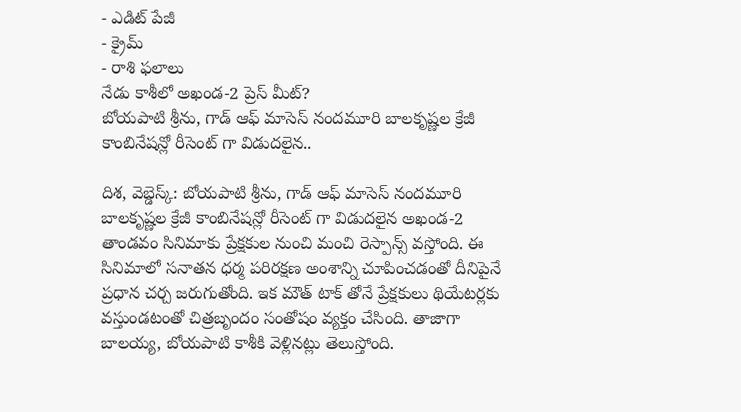- ఎడిట్ పేజీ
- క్రైమ్
- రాశి ఫలాలు
నేడు కాశీలో అఖండ-2 ప్రెస్ మీట్?
బోయపాటి శ్రీను, గాడ్ ఆఫ్ మాసెస్ నందమూరి బాలకృష్ణల క్రేజీ కాంబినేషన్లో రీసెంట్ గా విడుదలైన..

దిశ, వెబ్డెస్క్: బోయపాటి శ్రీను, గాడ్ ఆఫ్ మాసెస్ నందమూరి బాలకృష్ణల క్రేజీ కాంబినేషన్లో రీసెంట్ గా విడుదలైన అఖండ-2 తాండవం సినిమాకు ప్రేక్షకుల నుంచి మంచి రెస్పాన్స్ వస్తోంది. ఈ సినిమాలో సనాతన ధర్మ పరిరక్షణ అంశాన్ని చూపించడంతో దీనిపైనే ప్రధాన చర్చ జరుగుతోంది. ఇక మౌత్ టాక్ తోనే ప్రేక్షకులు థియేటర్లకు వస్తుండటంతో చిత్రబృందం సంతోషం వ్యక్తం చేసింది. తాజాగా బాలయ్య, బోయపాటి కాశీకి వెళ్లినట్లు తెలుస్తోంది.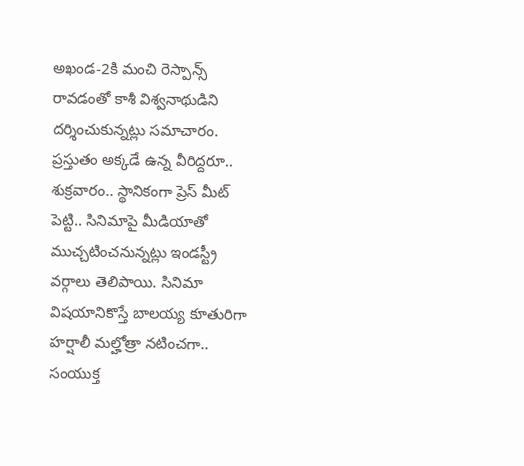అఖండ-2కి మంచి రెస్పాన్స్ రావడంతో కాశీ విశ్వనాథుడిని దర్శించుకున్నట్లు సమాచారం. ప్రస్తుతం అక్కడే ఉన్న వీరిద్దరూ.. శుక్రవారం.. స్థానికంగా ప్రెస్ మీట్ పెట్టి.. సినిమాపై మీడియాతో ముచ్చటించనున్నట్లు ఇండస్ట్రీ వర్గాలు తెలిపాయి. సినిమా విషయానికొస్తే బాలయ్య కూతురిగా హర్షాలీ మల్హోత్రా నటించగా.. సంయుక్త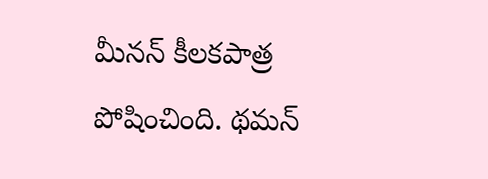మీనన్ కీలకపాత్ర పోషించింది. థమన్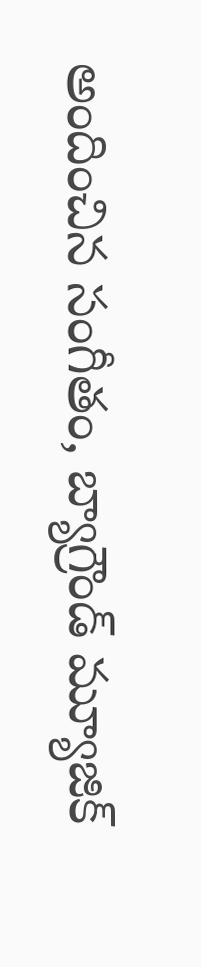అందించిన సంగీతం, బ్యాగ్రౌండ్ మ్యూజిక్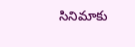సినిమాకు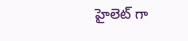హైలెట్ గా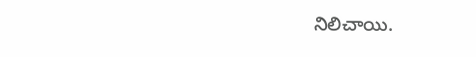నిలిచాయి.